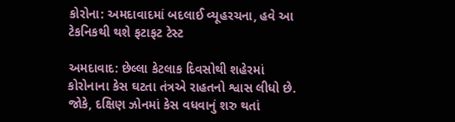કોરોના: અમદાવાદમાં બદલાઈ વ્યૂહરચના, હવે આ ટેકનિકથી થશે ફટાફટ ટેસ્ટ

અમદાવાદ: છેલ્લા કેટલાક દિવસોથી શહેરમાં કોરોનાના કેસ ઘટતા તંત્રએ રાહતનો શ્વાસ લીધો છે. જોકે, દક્ષિણ ઝોનમાં કેસ વધવાનું શરુ થતાં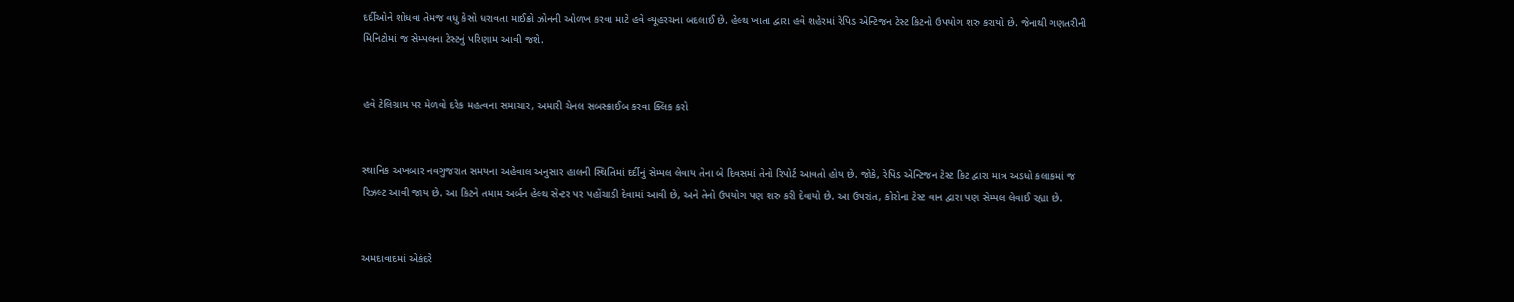દર્દીઓને શોધવા તેમજ વધુ કેસો ધરાવતા માઈક્રો ઝોનની ઓળખ કરવા માટે હવે વ્યૂહરચના બદલાઈ છે. હેલ્થ ખાતા દ્વારા હવે શહેરમાં રેપિડ એન્ટિજન ટેસ્ટ કિટનો ઉપયોગ શરુ કરાયો છે. જેનાથી ગણતરીની મિનિટોમાં જ સેમ્પલના ટેસ્ટનું પરિણામ આવી જશે.


હવે ટેલિગ્રામ પર મેળવો દરેક મહત્વના સમાચાર, અમારી ચેનલ સબસ્ક્રાઈબ કરવા ક્લિક કરો


સ્થાનિક અખબાર નવગુજરાત સમયના અહેવાલ અનુસાર હાલની સ્થિતિમાં દર્દીનું સેમ્પલ લેવાય તેના બે દિવસમાં તેનો રિપોર્ટ આવતો હોય છે. જોકે, રેપિડ એન્ટિજન ટેસ્ટ કિટ દ્વારા માત્ર અડધો કલાકમાં જ રિઝલ્ટ આવી જાય છે. આ કિટને તમામ અર્બન હેલ્થ સેન્ટર પર પહોંચાડી દેવામાં આવી છે, અને તેનો ઉપયોગ પણ શરુ કરી દેવાયો છે. આ ઉપરાંત, કોરોના ટેસ્ટ વાન દ્વારા પણ સેમ્પલ લેવાઈ રહ્યા છે.


અમદાવાદમાં એકંદરે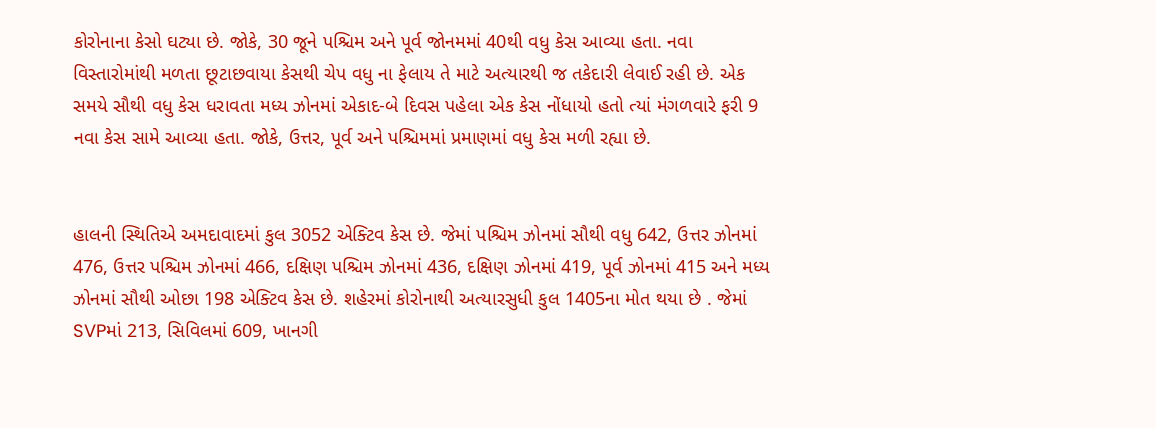કોરોનાના કેસો ઘટ્યા છે. જોકે, 30 જૂને પશ્ચિમ અને પૂર્વ જોનમમાં 40થી વધુ કેસ આવ્યા હતા. નવા વિસ્તારોમાંથી મળતા છૂટાછવાયા કેસથી ચેપ વધુ ના ફેલાય તે માટે અત્યારથી જ તકેદારી લેવાઈ રહી છે. એક સમયે સૌથી વધુ કેસ ધરાવતા મધ્ય ઝોનમાં એકાદ-બે દિવસ પહેલા એક કેસ નોંધાયો હતો ત્યાં મંગળવારે ફરી 9 નવા કેસ સામે આવ્યા હતા. જોકે, ઉત્તર, પૂર્વ અને પશ્ચિમમાં પ્રમાણમાં વધુ કેસ મળી રહ્યા છે.


હાલની સ્થિતિએ અમદાવાદમાં કુલ 3052 એક્ટિવ કેસ છે. જેમાં પશ્ચિમ ઝોનમાં સૌથી વધુ 642, ઉત્તર ઝોનમાં 476, ઉત્તર પશ્ચિમ ઝોનમાં 466, દક્ષિણ પશ્ચિમ ઝોનમાં 436, દક્ષિણ ઝોનમાં 419, પૂર્વ ઝોનમાં 415 અને મધ્ય ઝોનમાં સૌથી ઓછા 198 એક્ટિવ કેસ છે. શહેરમાં કોરોનાથી અત્યારસુધી કુલ 1405ના મોત થયા છે . જેમાં SVPમાં 213, સિવિલમાં 609, ખાનગી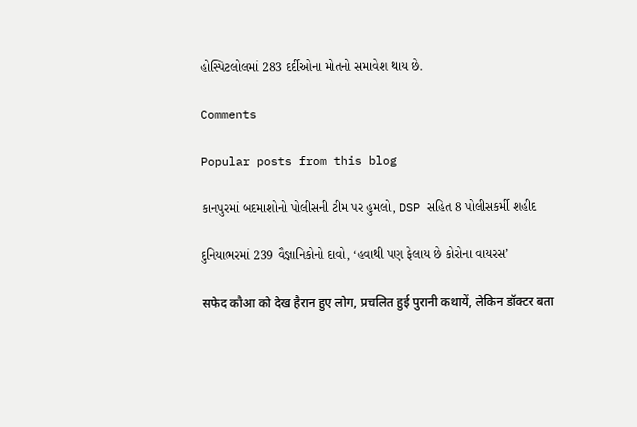હોસ્પિટલોલમાં 283 દર્દીઓના મોતનો સમાવેશ થાય છે.

Comments

Popular posts from this blog

કાનપુરમાં બદમાશોનો પોલીસની ટીમ પર હુમલો, DSP સહિત 8 પોલીસકર્મી શહીદ

દુનિયાભરમાં 239 વૈજ્ઞાનિકોનો દાવો, ‘હવાથી પણ ફેલાય છે કોરોના વાયરસ’

सफेद कौआ को देख हैरान हुए लोग, प्रचलित हुई पुरानी कथायें, लेकिन डॉक्टर बता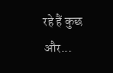रहे हैं कुछ और...